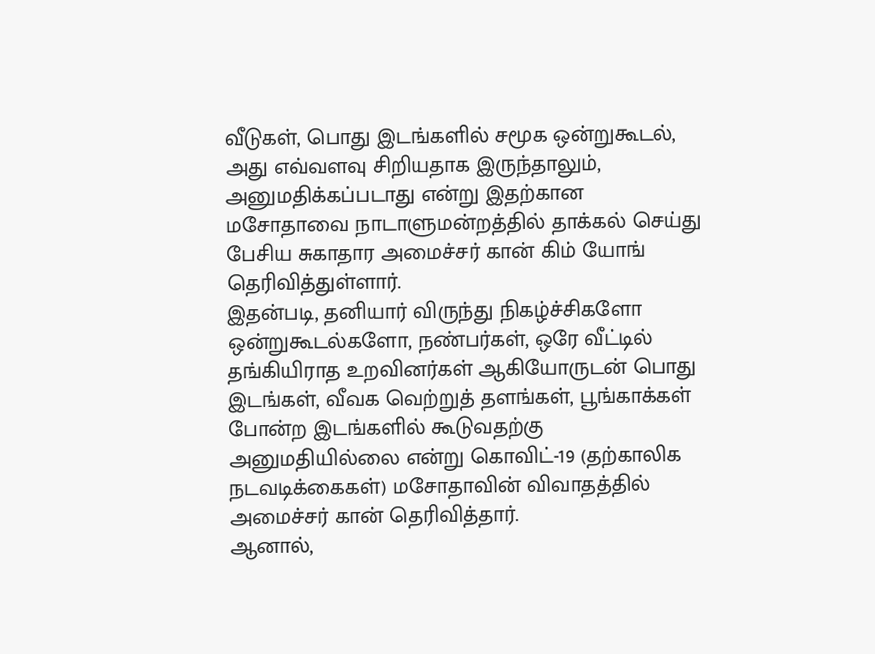வீடுகள், பொது இடங்களில் சமூக ஒன்றுகூடல், அது எவ்வளவு சிறியதாக இருந்தாலும், அனுமதிக்கப்படாது என்று இதற்கான மசோதாவை நாடாளுமன்றத்தில் தாக்கல் செய்து பேசிய சுகாதார அமைச்சர் கான் கிம் யோங் தெரிவித்துள்ளார்.
இதன்படி, தனியார் விருந்து நிகழ்ச்சிகளோ ஒன்றுகூடல்களோ, நண்பர்கள், ஒரே வீட்டில் தங்கியிராத உறவினர்கள் ஆகியோருடன் பொது இடங்கள், வீவக வெற்றுத் தளங்கள், பூங்காக்கள் போன்ற இடங்களில் கூடுவதற்கு அனுமதியில்லை என்று கொவிட்-19 (தற்காலிக நடவடிக்கைகள்) மசோதாவின் விவாதத்தில் அமைச்சர் கான் தெரிவித்தார்.
ஆனால்,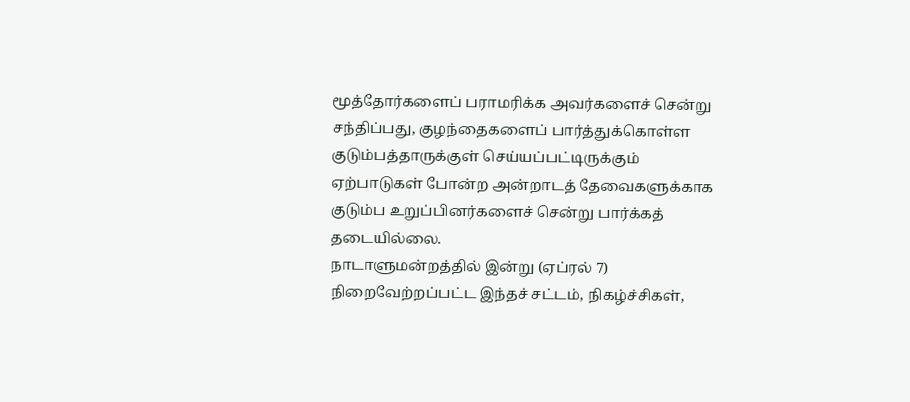மூத்தோர்களைப் பராமரிக்க அவர்களைச் சென்று சந்திப்பது, குழந்தைகளைப் பார்த்துக்கொள்ள குடும்பத்தாருக்குள் செய்யப்பட்டிருக்கும் ஏற்பாடுகள் போன்ற அன்றாடத் தேவைகளுக்காக குடும்ப உறுப்பினர்களைச் சென்று பார்க்கத் தடையில்லை.
நாடாளுமன்றத்தில் இன்று (ஏப்ரல் 7) நிறைவேற்றப்பட்ட இந்தச் சட்டம், நிகழ்ச்சிகள்,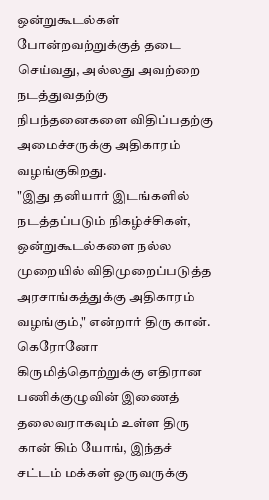ஒன்றுகூடல்கள் போன்றவற்றுக்குத் தடை செய்வது, அல்லது அவற்றை நடத்துவதற்கு நிபந்தனைகளை விதிப்பதற்கு அமைச்சருக்கு அதிகாரம் வழங்குகிறது.
"இது தனியார் இடங்களில் நடத்தப்படும் நிகழ்ச்சிகள், ஒன்றுகூடல்களை நல்ல முறையில் விதிமுறைப்படுத்த அரசாங்கத்துக்கு அதிகாரம் வழங்கும்," என்றார் திரு கான்.
கெரோனோ கிருமித்தொற்றுக்கு எதிரான பணிக்குழுவின் இணைத் தலைவராகவும் உள்ள திரு கான் கிம் யோங், இந்தச் சட்டம் மக்கள் ஒருவருக்கு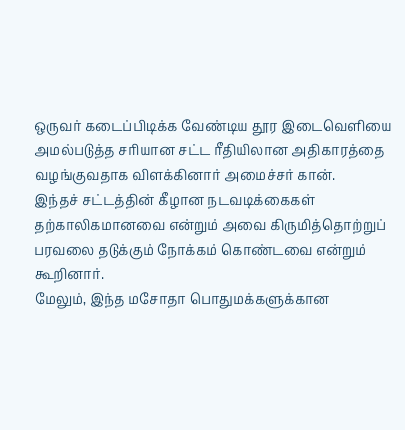ஒருவர் கடைப்பிடிக்க வேண்டிய தூர இடைவெளியை அமல்படுத்த சரியான சட்ட ரீதியிலான அதிகாரத்தை வழங்குவதாக விளக்கினார் அமைச்சர் கான்.
இந்தச் சட்டத்தின் கீழான நடவடிக்கைகள் தற்காலிகமானவை என்றும் அவை கிருமித்தொற்றுப் பரவலை தடுக்கும் நோக்கம் கொண்டவை என்றும் கூறினார்.
மேலும், இந்த மசோதா பொதுமக்களுக்கான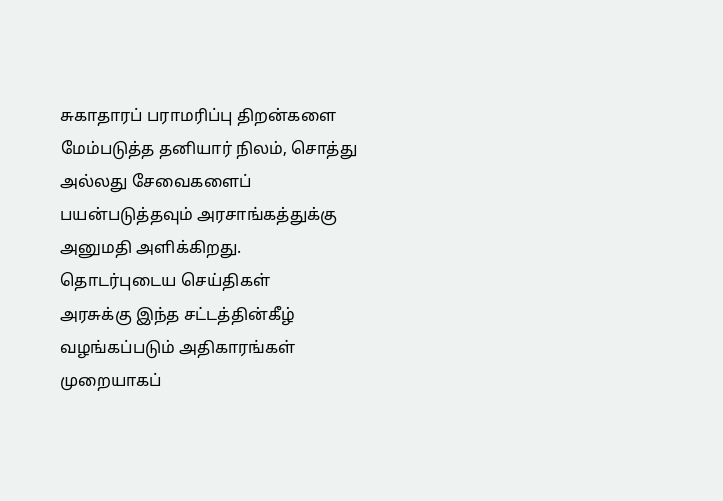சுகாதாரப் பராமரிப்பு திறன்களை மேம்படுத்த தனியார் நிலம், சொத்து அல்லது சேவைகளைப் பயன்படுத்தவும் அரசாங்கத்துக்கு அனுமதி அளிக்கிறது.
தொடர்புடைய செய்திகள்
அரசுக்கு இந்த சட்டத்தின்கீழ் வழங்கப்படும் அதிகாரங்கள் முறையாகப்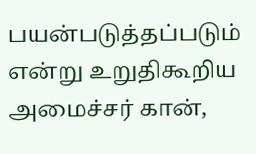பயன்படுத்தப்படும் என்று உறுதிகூறிய அமைச்சர் கான்,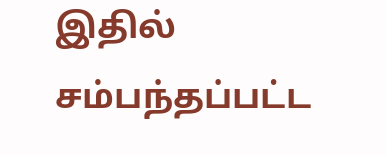இதில் சம்பந்தப்பட்ட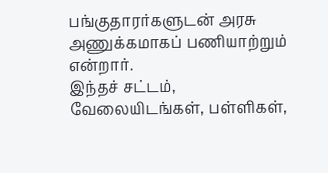பங்குதாரர்களுடன் அரசு அணுக்கமாகப் பணியாற்றும் என்றார்.
இந்தச் சட்டம், வேலையிடங்கள், பள்ளிகள்,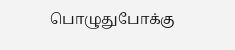பொழுதுபோக்கு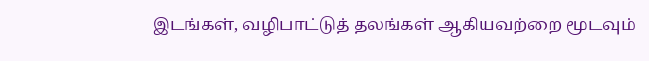இடங்கள், வழிபாட்டுத் தலங்கள் ஆகியவற்றை மூடவும்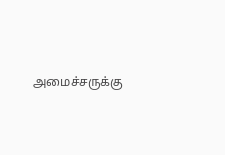அமைச்சருக்கு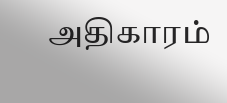அதிகாரம்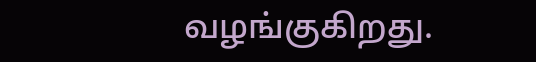வழங்குகிறது.